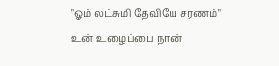"ஓம் லட்சுமி தேவியே சரணம்" உன் உழைப்பை நான்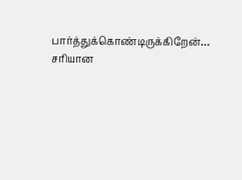பார்த்துக்கொண்டிருக்கிறேன்… சரியான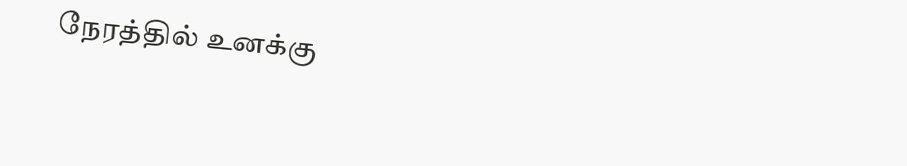நேரத்தில் உனக்கு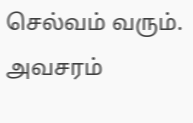செல்வம் வரும். அவசரம்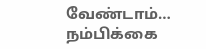வேண்டாம்… நம்பிக்கை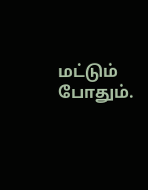மட்டும் போதும்.